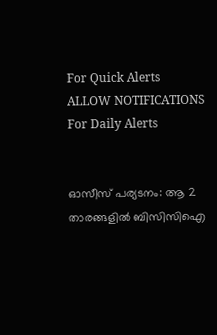For Quick Alerts
ALLOW NOTIFICATIONS
For Daily Alerts


ഓസീസ് പര്യടനം: ആ 2 താരങ്ങളില്‍ ബിസിസിഐ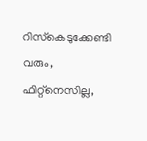റിസ്‌കെടുക്കേണ്ടി വരും, ഫിറ്റ്‌നെസില്ല,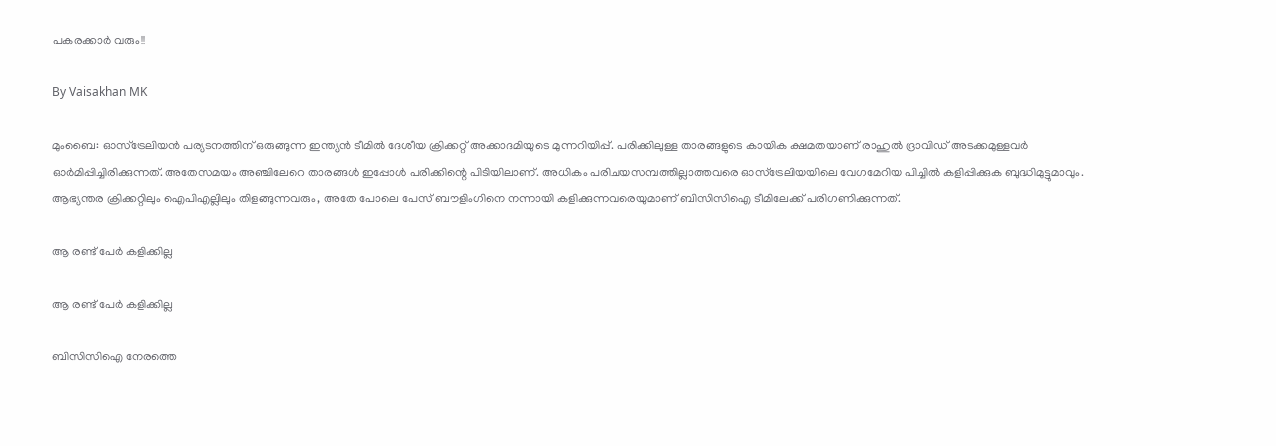പകരക്കാര്‍ വരും!!

By Vaisakhan MK

മുംബൈ: ഓസ്‌ട്രേലിയന്‍ പര്യടനത്തിന് ഒരുങ്ങുന്ന ഇന്ത്യന്‍ ടീമില്‍ ദേശീയ ക്രിക്കറ്റ് അക്കാദമിയുടെ മുന്നറിയിപ്പ്. പരിക്കിലുള്ള താരങ്ങളുടെ കായിക ക്ഷമതയാണ് രാഹുല്‍ ദ്രാവിഡ് അടക്കമുള്ളവര്‍ ഓര്‍മിപ്പിച്ചിരിക്കുന്നത്. അതേസമയം അഞ്ചിലേറെ താരങ്ങള്‍ ഇപ്പോള്‍ പരിക്കിന്റെ പിടിയിലാണ്. അധികം പരിചയസമ്പത്തില്ലാത്തവരെ ഓസ്‌ട്രേലിയയിലെ വേഗമേറിയ പിച്ചില്‍ കളിപ്പിക്കുക ബുദ്ധിമുട്ടുമാവും. ആഭ്യന്തര ക്രിക്കറ്റിലും ഐപിഎല്ലിലും തിളങ്ങുന്നവരും, അതേ പോലെ പേസ് ബൗളിംഗിനെ നന്നായി കളിക്കുന്നവരെയുമാണ് ബിസിസിഐ ടീമിലേക്ക് പരിഗണിക്കുന്നത്.

ആ രണ്ട് പേര്‍ കളിക്കില്ല

ആ രണ്ട് പേര്‍ കളിക്കില്ല

ബിസിസിഐ നേരത്തെ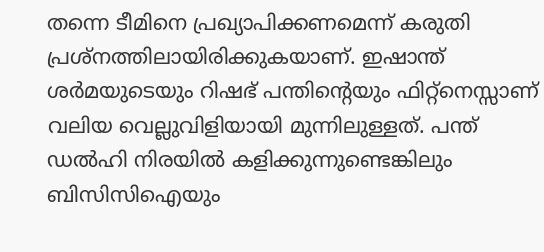തന്നെ ടീമിനെ പ്രഖ്യാപിക്കണമെന്ന് കരുതി പ്രശ്‌നത്തിലായിരിക്കുകയാണ്. ഇഷാന്ത് ശര്‍മയുടെയും റിഷഭ് പന്തിന്റെയും ഫിറ്റ്‌നെസ്സാണ് വലിയ വെല്ലുവിളിയായി മുന്നിലുള്ളത്. പന്ത് ഡല്‍ഹി നിരയില്‍ കളിക്കുന്നുണ്ടെങ്കിലും ബിസിസിഐയും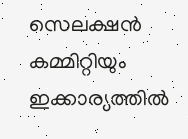സെലക്ഷന്‍ കമ്മിറ്റിയും ഇക്കാര്യത്തില്‍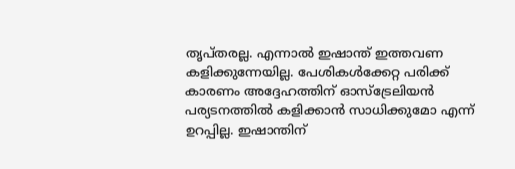തൃപ്തരല്ല. എന്നാല്‍ ഇഷാന്ത് ഇത്തവണ കളിക്കുന്നേയില്ല. പേശികള്‍ക്കേറ്റ പരിക്ക് കാരണം അദ്ദേഹത്തിന് ഓസ്‌ട്രേലിയന്‍ പര്യടനത്തില്‍ കളിക്കാന്‍ സാധിക്കുമോ എന്ന് ഉറപ്പില്ല. ഇഷാന്തിന്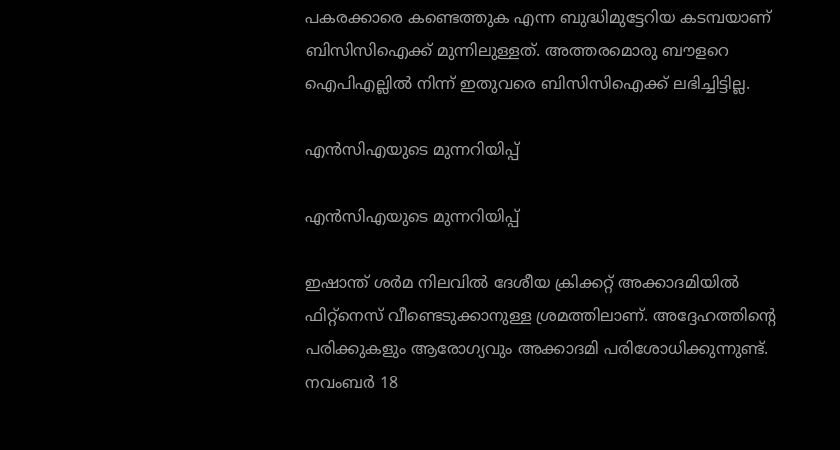പകരക്കാരെ കണ്ടെത്തുക എന്ന ബുദ്ധിമുട്ടേറിയ കടമ്പയാണ് ബിസിസിഐക്ക് മുന്നിലുള്ളത്. അത്തരമൊരു ബൗളറെ ഐപിഎല്ലില്‍ നിന്ന് ഇതുവരെ ബിസിസിഐക്ക് ലഭിച്ചിട്ടില്ല.

എന്‍സിഎയുടെ മുന്നറിയിപ്പ്

എന്‍സിഎയുടെ മുന്നറിയിപ്പ്

ഇഷാന്ത് ശര്‍മ നിലവില്‍ ദേശീയ ക്രിക്കറ്റ് അക്കാദമിയില്‍ ഫിറ്റ്‌നെസ് വീണ്ടെടുക്കാനുള്ള ശ്രമത്തിലാണ്. അദ്ദേഹത്തിന്റെ പരിക്കുകളും ആരോഗ്യവും അക്കാദമി പരിശോധിക്കുന്നുണ്ട്. നവംബര്‍ 18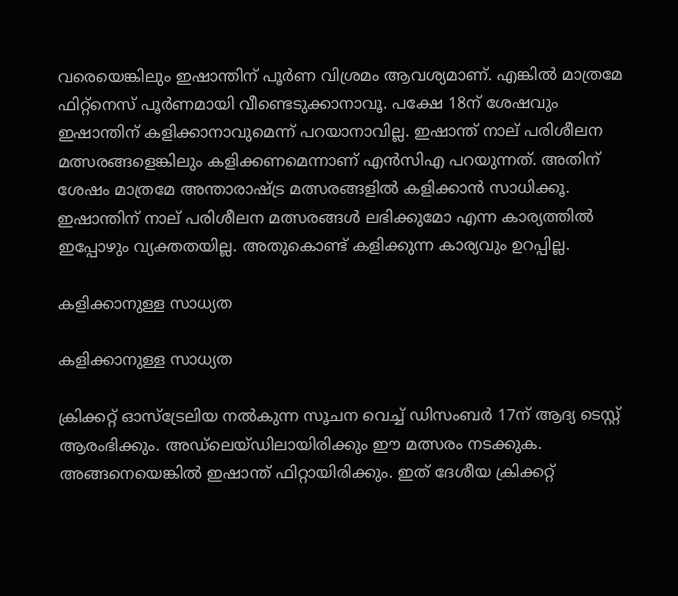വരെയെങ്കിലും ഇഷാന്തിന് പൂര്‍ണ വിശ്രമം ആവശ്യമാണ്. എങ്കില്‍ മാത്രമേ ഫിറ്റ്‌നെസ് പൂര്‍ണമായി വീണ്ടെടുക്കാനാവൂ. പക്ഷേ 18ന് ശേഷവും ഇഷാന്തിന് കളിക്കാനാവുമെന്ന് പറയാനാവില്ല. ഇഷാന്ത് നാല് പരിശീലന മത്സരങ്ങളെങ്കിലും കളിക്കണമെന്നാണ് എന്‍സിഎ പറയുന്നത്. അതിന് ശേഷം മാത്രമേ അന്താരാഷ്ട്ര മത്സരങ്ങളില്‍ കളിക്കാന്‍ സാധിക്കൂ. ഇഷാന്തിന് നാല് പരിശീലന മത്സരങ്ങള്‍ ലഭിക്കുമോ എന്ന കാര്യത്തില്‍ ഇപ്പോഴും വ്യക്തതയില്ല. അതുകൊണ്ട് കളിക്കുന്ന കാര്യവും ഉറപ്പില്ല.

കളിക്കാനുള്ള സാധ്യത

കളിക്കാനുള്ള സാധ്യത

ക്രിക്കറ്റ് ഓസ്‌ട്രേലിയ നല്‍കുന്ന സൂചന വെച്ച് ഡിസംബര്‍ 17ന് ആദ്യ ടെസ്റ്റ് ആരംഭിക്കും. അഡ്‌ലെയ്ഡിലായിരിക്കും ഈ മത്സരം നടക്കുക. അങ്ങനെയെങ്കില്‍ ഇഷാന്ത് ഫിറ്റായിരിക്കും. ഇത് ദേശീയ ക്രിക്കറ്റ്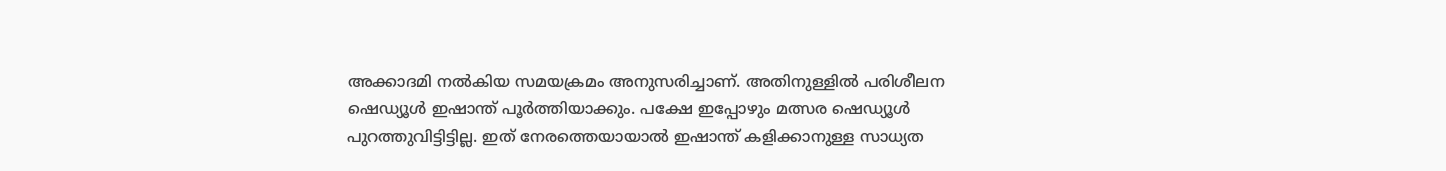അക്കാദമി നല്‍കിയ സമയക്രമം അനുസരിച്ചാണ്. അതിനുള്ളില്‍ പരിശീലന ഷെഡ്യൂള്‍ ഇഷാന്ത് പൂര്‍ത്തിയാക്കും. പക്ഷേ ഇപ്പോഴും മത്സര ഷെഡ്യൂള്‍ പുറത്തുവിട്ടിട്ടില്ല. ഇത് നേരത്തെയായാല്‍ ഇഷാന്ത് കളിക്കാനുള്ള സാധ്യത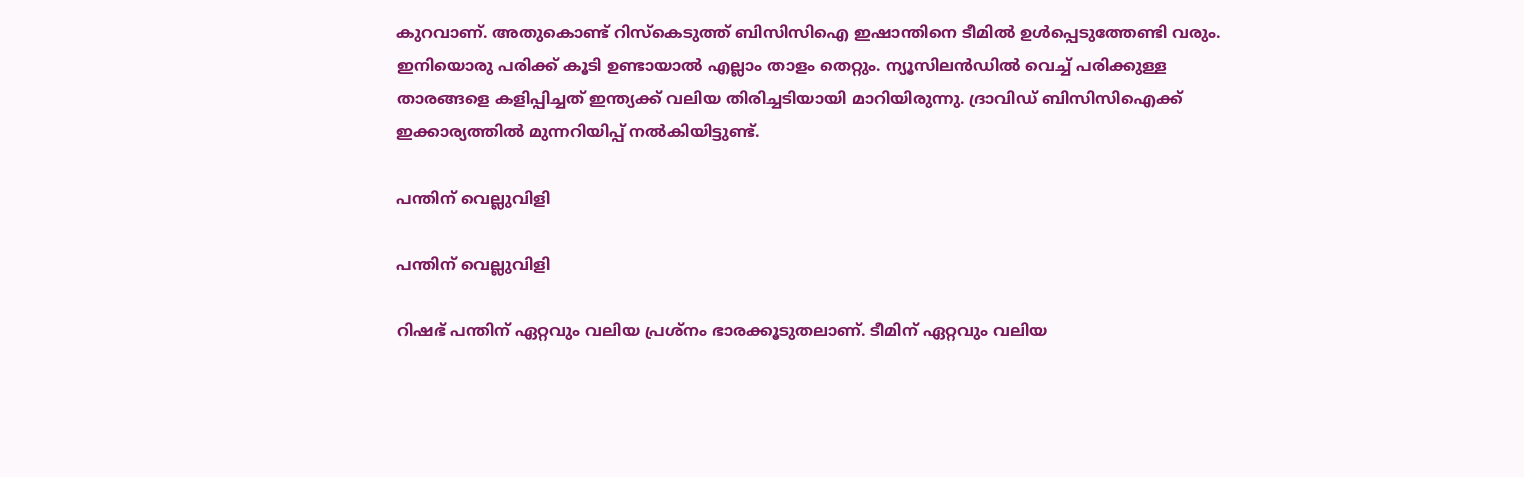കുറവാണ്. അതുകൊണ്ട് റിസ്‌കെടുത്ത് ബിസിസിഐ ഇഷാന്തിനെ ടീമില്‍ ഉള്‍പ്പെടുത്തേണ്ടി വരും. ഇനിയൊരു പരിക്ക് കൂടി ഉണ്ടായാല്‍ എല്ലാം താളം തെറ്റും. ന്യൂസിലന്‍ഡില്‍ വെച്ച് പരിക്കുള്ള താരങ്ങളെ കളിപ്പിച്ചത് ഇന്ത്യക്ക് വലിയ തിരിച്ചടിയായി മാറിയിരുന്നു. ദ്രാവിഡ് ബിസിസിഐക്ക് ഇക്കാര്യത്തില്‍ മുന്നറിയിപ്പ് നല്‍കിയിട്ടുണ്ട്.

പന്തിന് വെല്ലുവിളി

പന്തിന് വെല്ലുവിളി

റിഷഭ് പന്തിന് ഏറ്റവും വലിയ പ്രശ്‌നം ഭാരക്കൂടുതലാണ്. ടീമിന് ഏറ്റവും വലിയ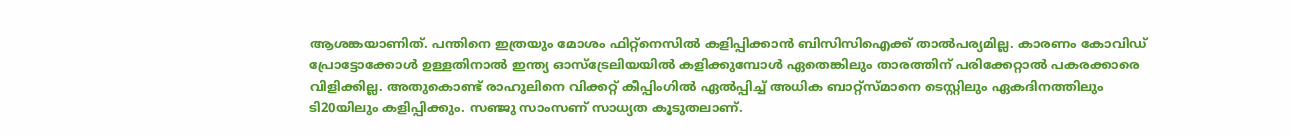ആശങ്കയാണിത്. പന്തിനെ ഇത്രയും മോശം ഫിറ്റ്‌നെസില്‍ കളിപ്പിക്കാന്‍ ബിസിസിഐക്ക് താല്‍പര്യമില്ല. കാരണം കോവിഡ് പ്രോട്ടോക്കോള്‍ ഉള്ളതിനാല്‍ ഇന്ത്യ ഓസ്‌ട്രേലിയയില്‍ കളിക്കുമ്പോള്‍ ഏതെങ്കിലും താരത്തിന് പരിക്കേറ്റാല്‍ പകരക്കാരെ വിളിക്കില്ല. അതുകൊണ്ട് രാഹുലിനെ വിക്കറ്റ് കീപ്പിംഗില്‍ ഏല്‍പ്പിച്ച് അധിക ബാറ്റ്‌സ്മാനെ ടെസ്റ്റിലും ഏകദിനത്തിലും ടി20യിലും കളിപ്പിക്കും. സഞ്ജു സാംസണ് സാധ്യത കൂടുതലാണ്.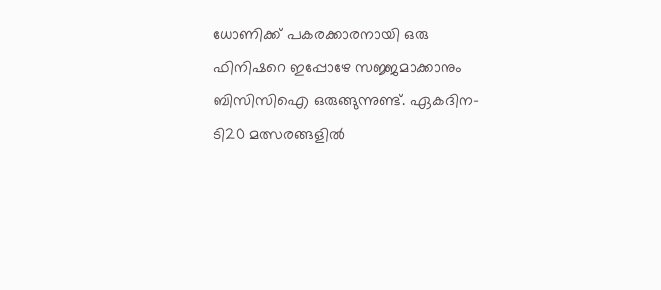ധോണിക്ക് പകരക്കാരനായി ഒരു ഫിനിഷറെ ഇപ്പോഴേ സജ്ജമാക്കാനും ബിസിസിഐ ഒരുങ്ങുന്നുണ്ട്. ഏകദിന-ടി20 മത്സരങ്ങളില്‍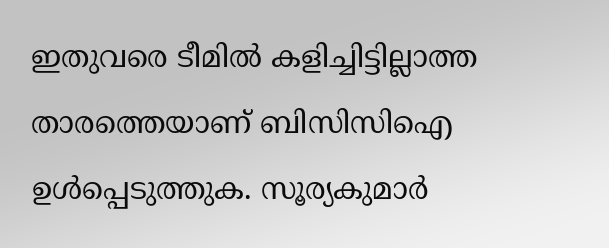ഇതുവരെ ടീമില്‍ കളിച്ചിട്ടില്ലാത്ത താരത്തെയാണ് ബിസിസിഐ ഉള്‍പ്പെടുത്തുക. സൂര്യകുമാര്‍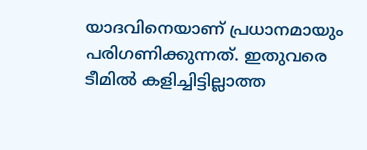യാദവിനെയാണ് പ്രധാനമായും പരിഗണിക്കുന്നത്. ഇതുവരെ ടീമില്‍ കളിച്ചിട്ടില്ലാത്ത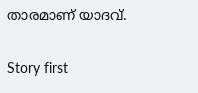താരമാണ് യാദവ്.

Story first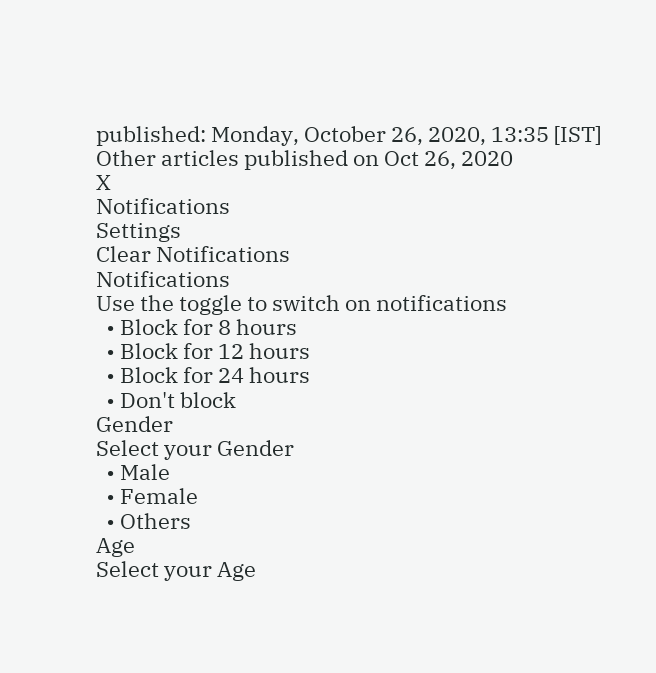published: Monday, October 26, 2020, 13:35 [IST]
Other articles published on Oct 26, 2020
X
Notifications
Settings
Clear Notifications
Notifications
Use the toggle to switch on notifications
  • Block for 8 hours
  • Block for 12 hours
  • Block for 24 hours
  • Don't block
Gender
Select your Gender
  • Male
  • Female
  • Others
Age
Select your Age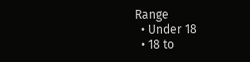Range
  • Under 18
  • 18 to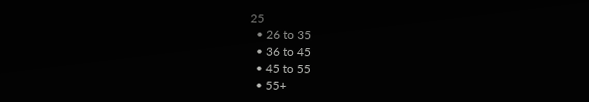25
  • 26 to 35
  • 36 to 45
  • 45 to 55
  • 55+